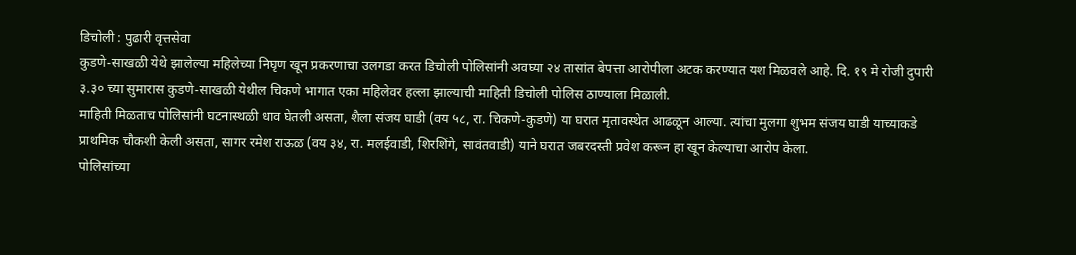डिचोली : पुढारी वृत्तसेवा
कुडणे-साखळी येथे झालेल्या महिलेच्या निघृण खून प्रकरणाचा उलगडा करत डिचोली पोलिसांनी अवघ्या २४ तासांत बेपत्ता आरोपीला अटक करण्यात यश मिळवले आहे. दि. १९ मे रोजी दुपारी ३.३० च्या सुमारास कुडणे-साखळी येथील चिकणे भागात एका महिलेवर हल्ला झाल्याची माहिती डिचोली पोलिस ठाण्याला मिळाली.
माहिती मिळताच पोलिसांनी घटनास्थळी धाव घेतली असता, शैला संजय घाडी (वय ५८, रा. चिकणे-कुडणे) या घरात मृतावस्थेत आढळून आल्या. त्यांचा मुलगा शुभम संजय घाडी याच्याकडे प्राथमिक चौकशी केली असता, सागर रमेश राऊळ (वय ३४, रा. मलईवाडी, शिरशिंगे, सावंतवाडी) याने घरात जबरदस्ती प्रवेश करून हा खून केल्याचा आरोप केला.
पोलिसांच्या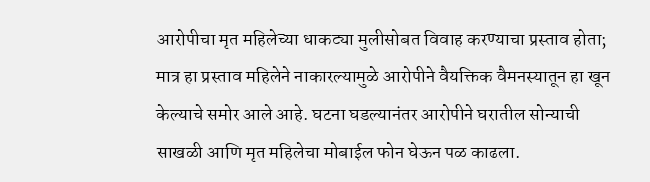आरोपीचा मृत महिलेच्या धाकट्या मुलीसोबत विवाह करण्याचा प्रस्ताव होता; मात्र हा प्रस्ताव महिलेने नाकारल्यामुळे आरोपीने वैयक्तिक वैमनस्यातून हा खून केल्याचे समोर आले आहे. घटना घडल्यानंतर आरोपीने घरातील सोन्याची साखळी आणि मृत महिलेचा मोबाईल फोन घेऊन पळ काढला.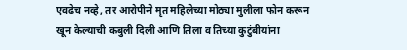एवढेच नव्हे, तर आरोपीने मृत महिलेच्या मोठ्या मुलीला फोन करून खून केल्याची कबुली दिली आणि तिला व तिच्या कुटुंबीयांना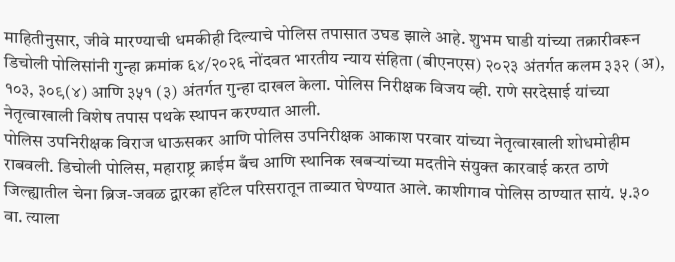माहितीनुसार, जीवे मारण्याची धमकीही दिल्याचे पोलिस तपासात उघड झाले आहे. शुभम घाडी यांच्या तक्रारीवरून डिचोली पोलिसांनी गुन्हा क्रमांक ६४/२०२६ नोंदवत भारतीय न्याय संहिता (बीएनएस) २०२३ अंतर्गत कलम ३३२ (अ), १०३, ३०९(४) आणि ३५१ (३) अंतर्गत गुन्हा दाखल केला. पोलिस निरीक्षक विजय व्ही. राणे सरदेसाई यांच्या नेतृत्वाखाली विशेष तपास पथके स्थापन करण्यात आली.
पोलिस उपनिरीक्षक विराज धाऊसकर आणि पोलिस उपनिरीक्षक आकाश परवार यांच्या नेतृत्वाखाली शोधमोहीम राबवली. डिचोली पोलिस, महाराष्ट्र क्राईम बँच आणि स्थानिक खबऱ्यांच्या मदतीने संयुक्त कारवाई करत ठाणे जिल्ह्यातील चेना ब्रिज-जवळ द्वारका हॉटेल परिसरातून ताब्यात घेण्यात आले. काशीगाव पोलिस ठाण्यात सायं. ५.३० वा. त्याला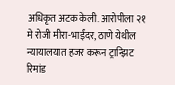अधिकृत अटक केली. आरोपीला २१ मे रोजी मीरा-भाईंदर, ठाणे येथील न्यायालयात हजर करून ट्रान्झिट रिमांड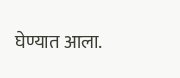घेण्यात आला.